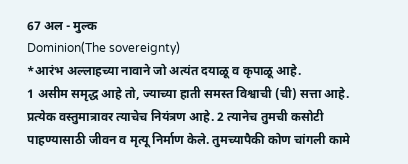67 अल - मुल्क
Dominion(The sovereignty)
*आरंभ अल्लाहच्या नावाने जो अत्यंत दयाळू व कृपाळू आहे.
1 असीम समृद्ध आहे तो, ज्याच्या हाती समस्त विश्वाची (ची) सत्ता आहे. प्रत्येक वस्तुमात्रावर त्याचेच नियंत्रण आहे. 2 त्यानेच तुमची कसोटी पाहण्यासाठी जीवन व मृत्यू निर्माण केले. तुमच्यापैकी कोण चांगली कामे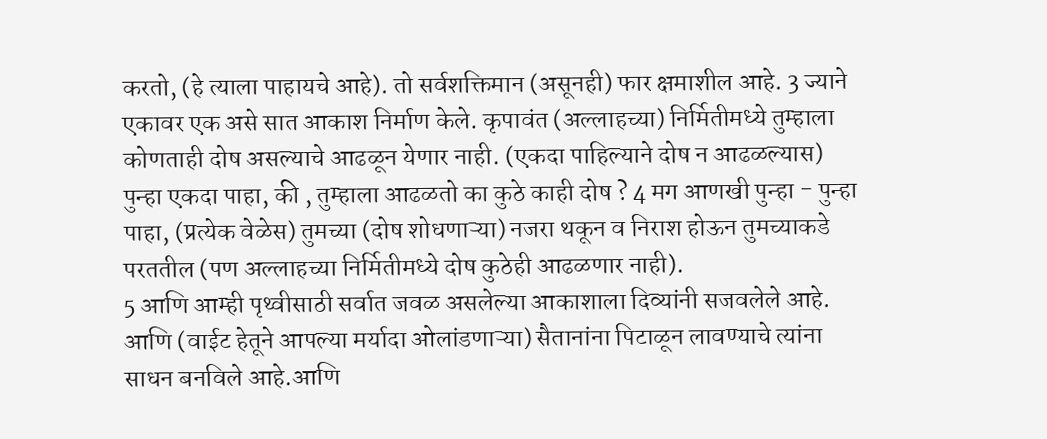करतो, (हे त्याला पाहायचे आहे). तो सर्वशक्तिमान (असूनही) फार क्षमाशील आहे. 3 ज्याने एकावर एक असे सात आकाश निर्माण केले. कृपावंत (अल्लाहच्या) निर्मितीमध्ये तुम्हाला कोणताही दोष असल्याचे आढळून येणार नाही. (एकदा पाहिल्याने दोष न आढळल्यास) पुन्हा एकदा पाहा, की , तुम्हाला आढळतो का कुठे काही दोष ? 4 मग आणखी पुन्हा - पुन्हा पाहा, (प्रत्येक वेळेस) तुमच्या (दोष शोधणाऱ्या) नजरा थकून व निराश होऊन तुमच्याकडे परततील (पण अल्लाहच्या निर्मितीमध्ये दोष कुठेही आढळणार नाही).
5 आणि आम्ही पृथ्वीसाठी सर्वात जवळ असलेल्या आकाशाला दिव्यांनी सजवलेले आहे. आणि (वाईट हेतूने आपल्या मर्यादा ओलांडणाऱ्या) सैतानांना पिटाळून लावण्याचे त्यांना साधन बनविले आहे.आणि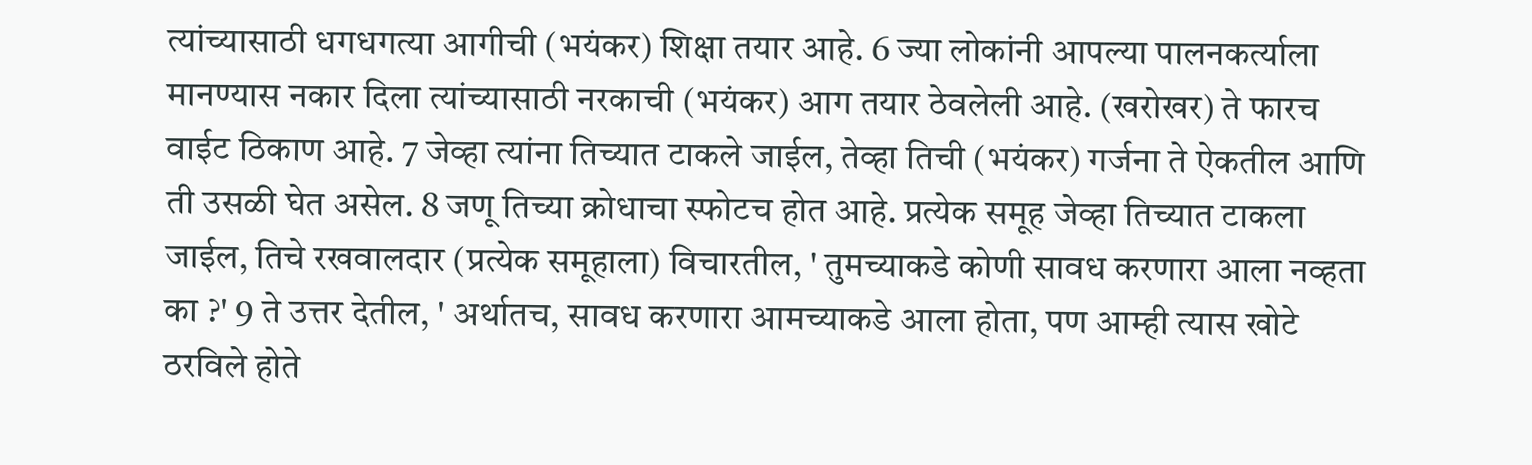त्यांच्यासाठी धगधगत्या आगीची (भयंकर) शिक्षा तयार आहे. 6 ज्या लोकांनी आपल्या पालनकर्त्याला मानण्यास नकार दिला त्यांच्यासाठी नरकाची (भयंकर) आग तयार ठेवलेली आहे. (खरोखर) ते फारच वाईट ठिकाण आहे. 7 जेव्हा त्यांना तिच्यात टाकले जाईल, तेव्हा तिची (भयंकर) गर्जना ते ऐकतील आणि ती उसळी घेत असेल. 8 जणू तिच्या क्रोधाचा स्फोटच होत आहे. प्रत्येक समूह जेव्हा तिच्यात टाकला जाईल, तिचे रखवालदार (प्रत्येक समूहाला) विचारतील, ' तुमच्याकडे कोणी सावध करणारा आला नव्हता का ?' 9 ते उत्तर देतील, ' अर्थातच, सावध करणारा आमच्याकडे आला होता, पण आम्ही त्यास खोटे ठरविले होते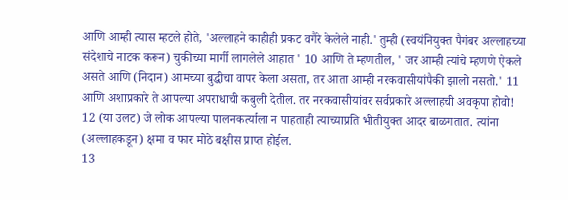आणि आम्ही त्यास म्हटले होते, 'अल्लाहने काहीही प्रकट वगैरे केलेले नाही.' तुम्ही (स्वयंनियुक्त पैगंबर अल्लाहच्या संदेशाचे नाटक करून) चुकीच्या मार्गी लागलेले आहात ' 10 आणि ते म्हणतील, ' जर आम्ही त्यांचे म्हणणे ऐकले असते आणि (निदान) आमच्या बुद्धीचा वापर केला असता, तर आता आम्ही नरकवासीयांपैकी झालो नसतो.' 11 आणि अशाप्रकारे ते आपल्या अपराधाची कबुली देतील. तर नरकवासीयांवर सर्वप्रकारे अल्लाहची अवकृपा होवो!
12 (या उलट) जे लोक आपल्या पालनकर्त्याला न पाहताही त्याच्याप्रति भीतीयुक्त आदर बाळगतात. त्यांना (अल्लाहकडून) क्षमा व फार मोठे बक्षीस प्राप्त होईल.
13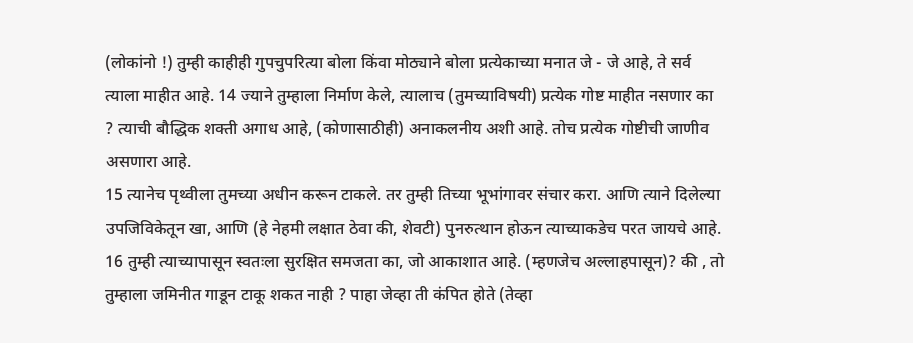(लोकांनो !) तुम्ही काहीही गुपचुपरित्या बोला किंवा मोठ्याने बोला प्रत्येकाच्या मनात जे - जे आहे, ते सर्व त्याला माहीत आहे. 14 ज्याने तुम्हाला निर्माण केले, त्यालाच (तुमच्याविषयी) प्रत्येक गोष्ट माहीत नसणार का ? त्याची बौद्धिक शक्ती अगाध आहे, (कोणासाठीही) अनाकलनीय अशी आहे. तोच प्रत्येक गोष्टीची जाणीव असणारा आहे.
15 त्यानेच पृथ्वीला तुमच्या अधीन करून टाकले. तर तुम्ही तिच्या भूभांगावर संचार करा. आणि त्याने दिलेल्या उपजिविकेतून खा, आणि (हे नेहमी लक्षात ठेवा की, शेवटी) पुनरुत्थान होऊन त्याच्याकडेच परत जायचे आहे. 16 तुम्ही त्याच्यापासून स्वतःला सुरक्षित समजता का, जो आकाशात आहे. (म्हणजेच अल्लाहपासून)? की , तो तुम्हाला जमिनीत गाडून टाकू शकत नाही ? पाहा जेव्हा ती कंपित होते (तेव्हा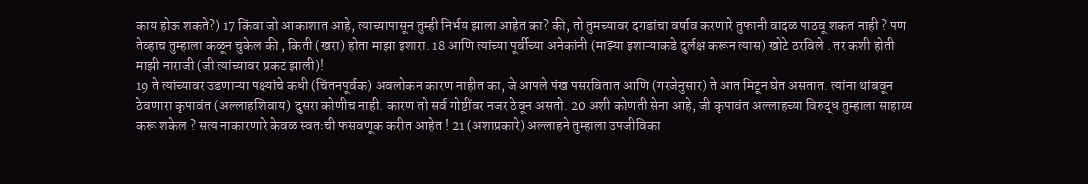काय होऊ शकते?) 17 किंवा जो आकाशात आहे, त्याच्यापासून तुम्ही निर्भय झाला आहेत का? की, तो तुमच्यावर दगडांचा वर्षाव करणारे तुफानी वादळ पाठवू शकत नाही ? पण तेव्हाच तुम्हाला कळून चुकेल की , किती (खरा) होता माझा इशारा. 18 आणि त्यांच्या पूर्वीच्या अनेकांनी (माझ्या इशाऱ्याकडे दुर्लक्ष करून त्यास) खोटे ठरविले . तर कशी होती माझी नाराजी (जी त्यांच्यावर प्रकट झाली)!
19 ते त्यांच्यावर उडणाऱ्या पक्ष्यांचे कधी (चिंतनपूर्वक) अवलोकन कारण नाहीत का, जे आपले पंख पसरवितात आणि (गरजेनुसार) ते आत मिटून घेत असतात. त्यांना थांबवून ठेवणारा कृपावंत (अल्लाहशिवाय) दुसरा कोणीच नाही. कारण तो सर्व गोष्टींवर नजर ठेवून असतो. 20 अशी कोणती सेना आहे, जी कृपावंत अल्लाहच्या विरुद्ध तुम्हाला साहाय्य करू शकेल ? सत्य नाकारणारे केवळ स्वतःची फसवणूक करीत आहेत ! 21 (अशाप्रकारे) अल्लाहने तुम्हाला उपजीविका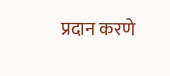प्रदान करणे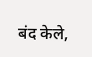बंद केले,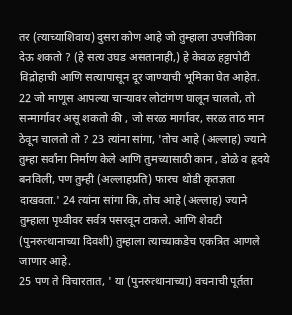तर (त्याच्याशिवाय) दुसरा कोण आहे जो तुम्हाला उपजीविका देऊ शकतो ? (हे सत्य उघड असतानाही,) हे केवळ हट्टापोटी विद्रोहाची आणि सत्यापासून दूर जाण्याची भूमिका घेत आहेत.
22 जो माणूस आपल्या चाऱ्यावर लोटांगण घालून चालतो, तो सन्मार्गावर असू शकतो की , जो सरळ मार्गावर, सरळ ताठ मान ठेवून चालतो तो ? 23 त्यांना सांगा, 'तोच आहे (अल्लाह) ज्याने तुम्हा सर्वांना निर्माण केले आणि तुमच्यासाठी कान , डोळे व हृदये बनविली, पण तुम्ही (अल्लाहप्रति) फारच थोडी कृतज्ञता दाखवता.' 24 त्यांना सांगा कि, तोच आहे (अल्लाह) ज्याने तुम्हाला पृथ्वीवर सर्वत्र पसरवून टाकले. आणि शेवटी (पुनरुत्थानाच्या दिवशी) तुम्हाला त्याच्याकडेच एकत्रित आणले जाणार आहे.
25 पण ते विचारतात, ' या (पुनरुत्थानाच्या) वचनाची पूर्तता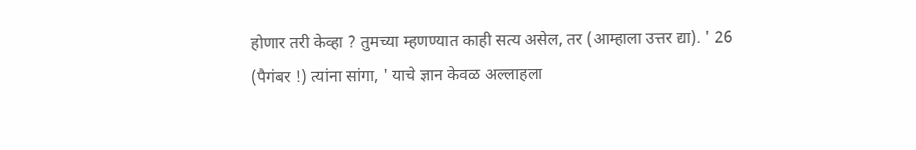होणार तरी केव्हा ? तुमच्या म्हणण्यात काही सत्य असेल, तर (आम्हाला उत्तर द्या). ' 26 (पैगंबर !) त्यांना सांगा, ' याचे ज्ञान केवळ अल्लाहला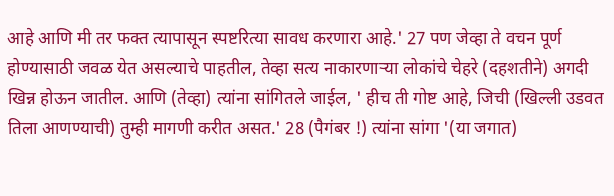आहे आणि मी तर फक्त त्यापासून स्पष्टरित्या सावध करणारा आहे.' 27 पण जेव्हा ते वचन पूर्ण होण्यासाठी जवळ येत असल्याचे पाहतील, तेव्हा सत्य नाकारणाऱ्या लोकांचे चेहरे (दहशतीने) अगदी खिन्न होऊन जातील. आणि (तेव्हा) त्यांना सांगितले जाईल, ' हीच ती गोष्ट आहे, जिची (खिल्ली उडवत तिला आणण्याची) तुम्ही मागणी करीत असत.' 28 (पैगंबर !) त्यांना सांगा '(या जगात)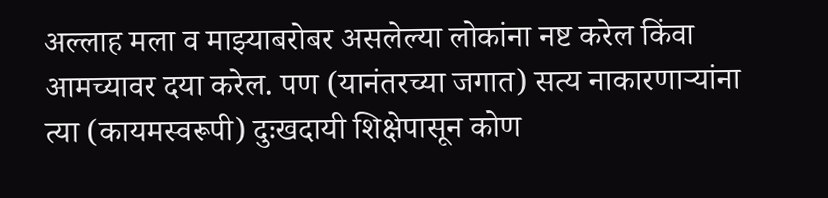अल्लाह मला व माझ्याबरोबर असलेल्या लोकांना नष्ट करेल किंवा आमच्यावर दया करेल. पण (यानंतरच्या जगात) सत्य नाकारणाऱ्यांना त्या (कायमस्वरूपी) दुःखदायी शिक्षेपासून कोण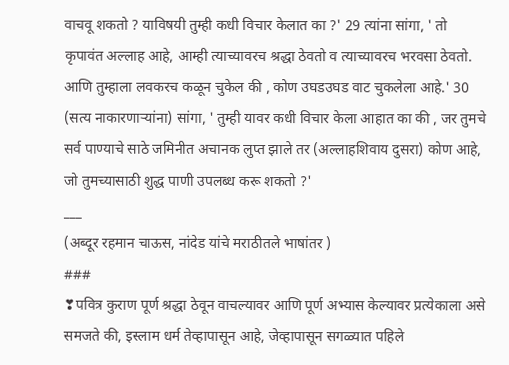वाचवू शकतो ? याविषयी तुम्ही कधी विचार केलात का ?' 29 त्यांना सांगा, ' तो कृपावंत अल्लाह आहे, आम्ही त्याच्यावरच श्रद्धा ठेवतो व त्याच्यावरच भरवसा ठेवतो. आणि तुम्हाला लवकरच कळून चुकेल की , कोण उघडउघड वाट चुकलेला आहे.' 30 (सत्य नाकारणाऱ्यांना) सांगा, ' तुम्ही यावर कधी विचार केला आहात का की , जर तुमचे सर्व पाण्याचे साठे जमिनीत अचानक लुप्त झाले तर (अल्लाहशिवाय दुसरा) कोण आहे, जो तुमच्यासाठी शुद्ध पाणी उपलब्ध करू शकतो ?'
___
(अब्दूर रहमान चाऊस, नांदेड यांचे मराठीतले भाषांतर )
###
❣पवित्र कुराण पूर्ण श्रद्धा ठेवून वाचल्यावर आणि पूर्ण अभ्यास केल्यावर प्रत्येकाला असे समजते की, इस्लाम धर्म तेव्हापासून आहे, जेव्हापासून सगळ्यात पहिले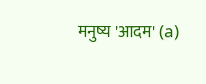मनुष्य 'आदम' (a)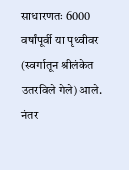साधारणतः 6000 वर्षांपूर्वी या पृथ्वीवर (स्वर्गातून श्रीलंकेत उतरविले गेले) आले. नंतर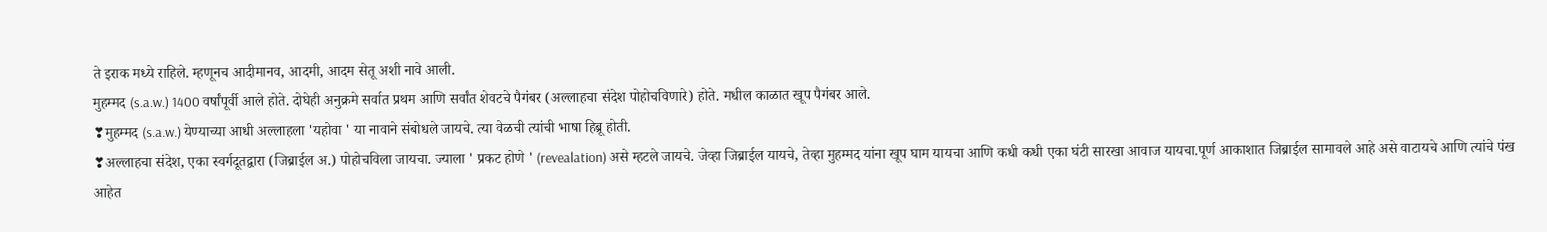ते इराक मध्ये राहिले. म्हणूनच आदीमानव, आदमी, आदम सेतू अशी नावे आली.
मुहम्मद (s.a.w.) 1400 वर्षांपूर्वी आले होते. दोघेही अनुक्रमे सर्वात प्रथम आणि सर्वांत शेवटचे पैगंबर (अल्लाहचा संदेश पोहोचविणारे) होते. मधील काळात खूप पैगंबर आले.
❣मुहम्मद (s.a.w.) येण्याच्या आधी अल्लाहला 'यहोवा ' या नावाने संबोधले जायचे. त्या वेळची त्यांची भाषा हिब्रू होती.
❣अल्लाहचा संदेश, एका स्वर्गदूतद्वारा (जिब्राईल अ.) पोहोचविला जायचा. ज्याला ' प्रकट होणे ' (revealation) असे म्हटले जायचे. जेव्हा जिब्राईल यायचे, तेव्हा मुहम्मद यांना खूप घाम यायचा आणि कधी कधी एका घंटी सारखा आवाज यायचा.पूर्ण आकाशात जिब्राईल सामावले आहे असे वाटायचे आणि त्यांचे पंख आहेत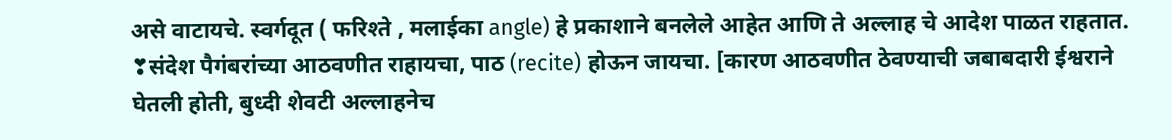असे वाटायचे. स्वर्गदूत ( फरिश्ते , मलाईका angle) हे प्रकाशाने बनलेले आहेत आणि ते अल्लाह चे आदेश पाळत राहतात.
❣संदेश पैगंबरांच्या आठवणीत राहायचा, पाठ (recite) होऊन जायचा. [कारण आठवणीत ठेवण्याची जबाबदारी ईश्वराने घेतली होती, बुध्दी शेवटी अल्लाहनेच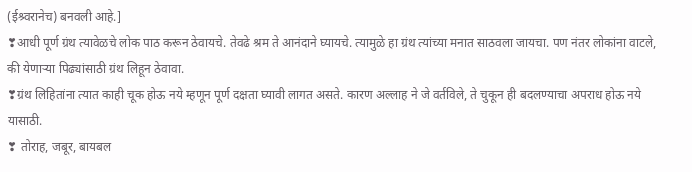(ईश्र्वरानेच) बनवली आहे.]
❣आधी पूर्ण ग्रंथ त्यावेळचे लोक पाठ करून ठेवायचे. तेवढे श्रम ते आनंदाने घ्यायचे. त्यामुळे हा ग्रंथ त्यांच्या मनात साठवला जायचा. पण नंतर लोकांना वाटले, की येणाऱ्या पिढ्यांसाठी ग्रंथ लिहून ठेवावा.
❣ग्रंथ लिहितांना त्यात काही चूक होऊ नये म्हणून पूर्ण दक्षता घ्यावी लागत असते. कारण अल्लाह ने जे वर्तविले, ते चुकून ही बदलण्याचा अपराध होऊ नये यासाठी.
❣ तोराह, जबूर, बायबल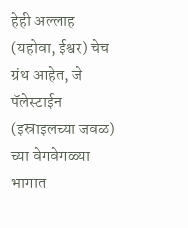हेही अल्लाह (यहोवा, ईश्वर) चेच ग्रंथ आहेत, जे पॅलेस्टाईन (इस्राइलच्या जवळ) च्या वेगवेगळ्या भागात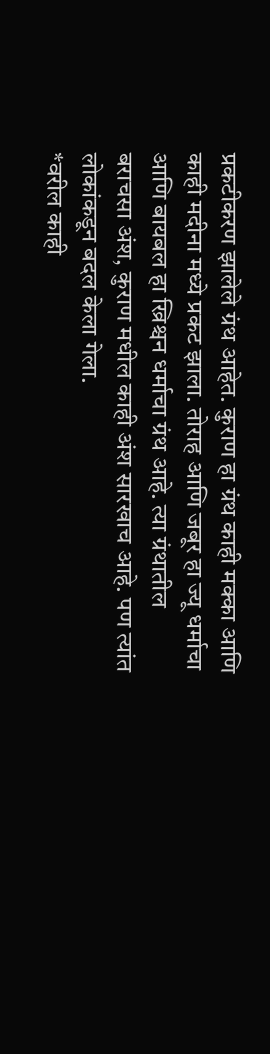प्रकटीकरण झालेले ग्रंथ आहेत. कुराण हा ग्रंथ काही मक्का आणि काही मदीना मध्ये प्रकट झाला. तोराह आणि जबूर हा ज्यू धर्माचा आणि बायबल हा ख्रिश्चन धर्माचा ग्रंथ आहे. त्या ग्रंथातील बराचसा अंश, कुराण मधील काही अंश सारखाच आहे. पण त्यांत लोकांकडून बदल केला गेला.
*वरील काही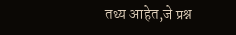तथ्य आहेत,जे प्रश्न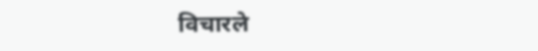विचारले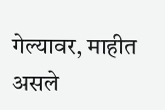गेल्यावर, माहीत असले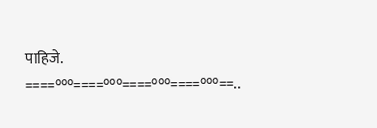पाहिजे.
====°°°====°°°====°°°====°°°==..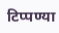टिप्पण्या